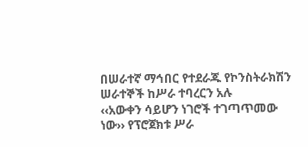በሠራተኛ ማኅበር የተደራጁ የኮንስትራክሽን ሠራተኞች ከሥራ ተባረርን አሉ
‹‹አውቀን ሳይሆን ነገሮች ተገጣጥመው ነው›› የፕሮጀክቱ ሥራ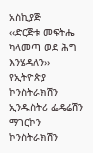አስኪያጅ
‹‹ድርጅቱ መፍትሔ ካላመጣ ወደ ሕግ እንሄዳለን›› የኢትዮጵያ ኮንስትራክሽን ኢንዱስትሪ ፌዴሬሽን
ማገርኮን ኮንስትራክሽን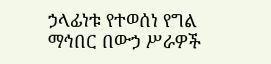ኃላፊነቱ የተወሰነ የግል ማኅበር በውኃ ሥራዎች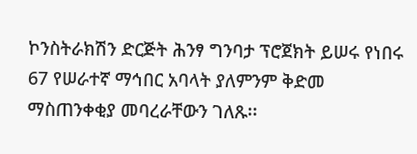ኮንስትራክሽን ድርጅት ሕንፃ ግንባታ ፕሮጀክት ይሠሩ የነበሩ 67 የሠራተኛ ማኅበር አባላት ያለምንም ቅድመ ማስጠንቀቂያ መባረራቸውን ገለጹ፡፡